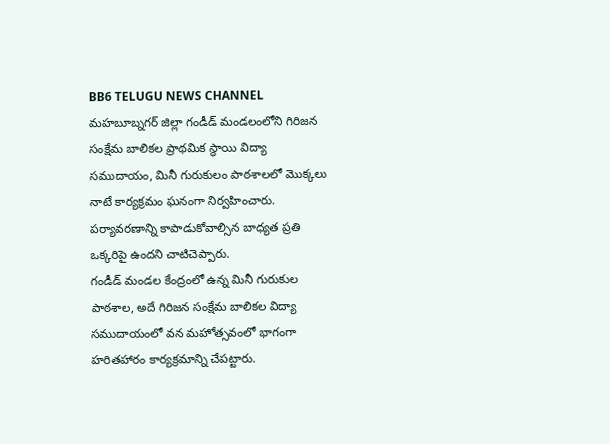BB6 TELUGU NEWS CHANNEL
మహబూబ్నగర్ జిల్లా గండీడ్ మండలంలోని గిరిజన సంక్షేమ బాలికల ప్రాథమిక స్థాయి విద్యా సముదాయం, మినీ గురుకులం పాఠశాలలో మొక్కలు నాటే కార్యక్రమం ఘనంగా నిర్వహించారు. పర్యావరణాన్ని కాపాడుకోవాల్సిన బాధ్యత ప్రతి ఒక్కరిపై ఉందని చాటిచెప్పారు.
గండీడ్ మండల కేంద్రంలో ఉన్న మినీ గురుకుల పాఠశాల, అదే గిరిజన సంక్షేమ బాలికల విద్యా సముదాయంలో వన మహోత్సవంలో భాగంగా హరితహారం కార్యక్రమాన్ని చేపట్టారు.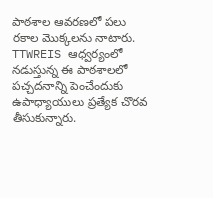పాఠశాల ఆవరణలో పలు రకాల మొక్కలను నాటారు. TTWREIS ఆధ్వర్యంలో నడుస్తున్న ఈ పాఠశాలలో పచ్చదనాన్ని పెంచేందుకు ఉపాధ్యాయులు ప్రత్యేక చొరవ తీసుకున్నారు.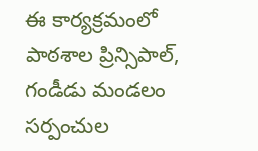ఈ కార్యక్రమంలో పాఠశాల ప్రిన్సిపాల్, గండీడు మండలం సర్పంచుల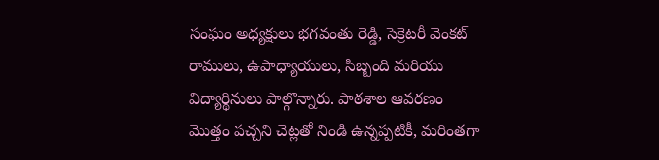సంఘం అధ్యక్షులు భగవంతు రెడ్డి, సెక్రెటరీ వెంకట్ రాములు, ఉపాధ్యాయులు, సిబ్బంది మరియు విద్యార్థినులు పాల్గొన్నారు. పాఠశాల ఆవరణం మొత్తం పచ్చని చెట్లతో నిండి ఉన్నప్పటికీ, మరింతగా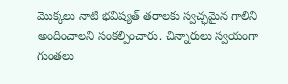మొక్కలు నాటి భవిష్యత్ తరాలకు స్వచ్ఛమైన గాలిని అందించాలని సంకల్పించారు. చిన్నారులు స్వయంగా గుంతలు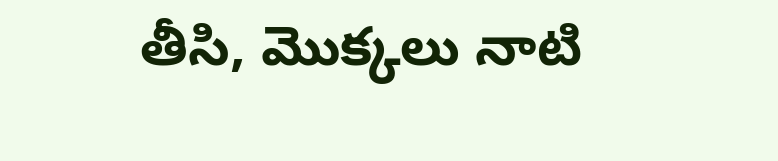తీసి, మొక్కలు నాటి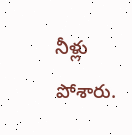నీళ్లు పోశారు.